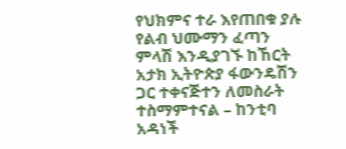የህክምና ተራ እየጠበቁ ያሉ የልብ ህሙማን ፈጣን ምላሽ እንዲያገኙ ከኸርት አታክ ኢትዮጵያ ፋውንዴሽን ጋር ተቀናጅተን ለመስራት ተስማምተናል – ከንቲባ አዳነች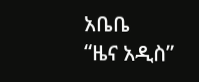አቤቤ
“ዜና አዲስ”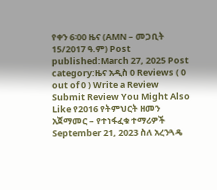የቀን 6፡00 ዜና (AMN – መጋቢት 15/2017 ዓ.ም) Post published:March 27, 2025 Post category:ዜና አዲስ 0 Reviews ( 0 out of 0 ) Write a Review Submit Review You Might Also Like የ2016 የትምህርት ዘመን አጀማመር – የተነፋፈቁ ተማሪዎች September 21, 2023 ስለ አረንጓዴ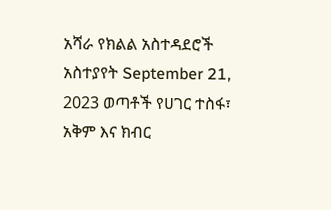አሻራ የክልል አስተዳደሮች አስተያየት September 21, 2023 ወጣቶች የሀገር ተስፋ፣ አቅም እና ክብር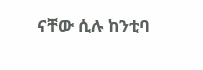ናቸው ሲሉ ከንቲባ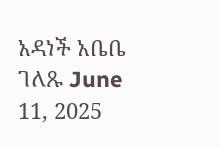አዳነች አቤቤ ገለጹ June 11, 2025